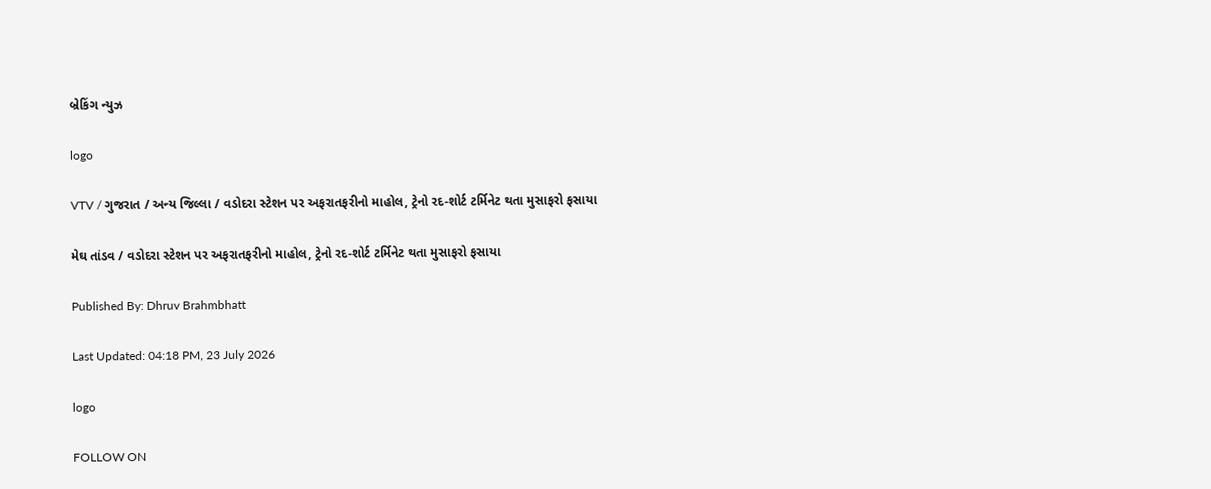બ્રેકિંગ ન્યુઝ

logo

VTV / ગુજરાત / અન્ય જિલ્લા / વડોદરા સ્ટેશન પર અફરાતફરીનો માહોલ, ટ્રેનો રદ-શોર્ટ ટર્મિનેટ થતા મુસાફરો ફસાયા

મેઘ તાંડવ / વડોદરા સ્ટેશન પર અફરાતફરીનો માહોલ, ટ્રેનો રદ-શોર્ટ ટર્મિનેટ થતા મુસાફરો ફસાયા

Published By: Dhruv Brahmbhatt

Last Updated: 04:18 PM, 23 July 2026

logo

FOLLOW ON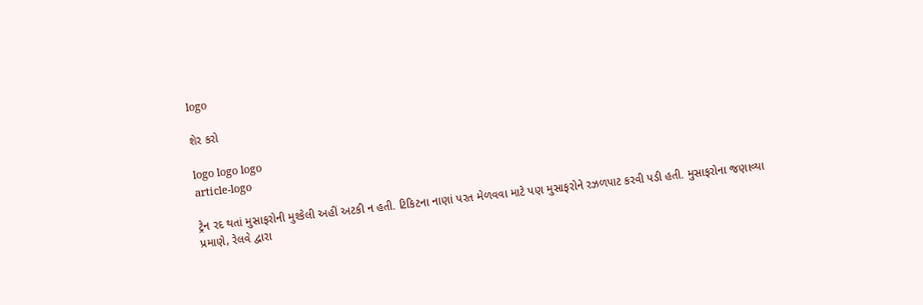logo

શેર કરો

logo logo logo
article-logo

ટ્રેન રદ થતાં મુસાફરોની મુશ્કેલી અહીં અટકી ન હતી. ટિકિટના નાણાં પરત મેળવવા માટે પણ મુસાફરોને રઝળપાટ કરવી પડી હતી. મુસાફરોના જણાવ્યા પ્રમાણે, રેલવે દ્વારા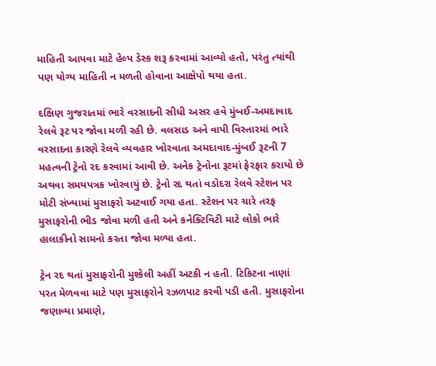માહિતી આપવા માટે હેલ્પ ડેસ્ક શરૂ કરવામાં આવ્યો હતો, પરંતુ ત્યાંથી પણ યોગ્ય માહિતી ન મળતી હોવાના આક્ષેપો થયા હતા.

દક્ષિણ ગુજરાતમાં ભારે વરસાદની સીધી અસર હવે મુંબઈ-અમદાવાદ રેલવે રૂટ પર જોવા મળી રહી છે. વલસાડ અને વાપી વિસ્તારમાં ભારે વરસાદના કારણે રેલવે વ્યવહાર ખોરવાતા અમદાવાદ-મુંબઈ રૂટની 7 મહત્વની ટ્રેનો રદ કરવામાં આવી છે. અનેક ટ્રેનોના રૂટમાં ફેરફાર કરાયો છે અથવા સમયપત્રક ખોરવાયું છે. ટ્રેનો રદ થતાં વડોદરા રેલવે સ્ટેશન પર મોટી સંખ્યામાં મુસાફરો અટવાઈ ગયા હતા. સ્ટેશન પર ચારે તરફ મુસાફરોની ભીડ જોવા મળી હતી અને કનેક્ટિવિટી માટે લોકો ભારે હાલાકીનો સામનો કરતા જોવા મળ્યા હતા.

ટ્રેન રદ થતાં મુસાફરોની મુશ્કેલી અહીં અટકી ન હતી. ટિકિટના નાણાં પરત મેળવવા માટે પણ મુસાફરોને રઝળપાટ કરવી પડી હતી. મુસાફરોના જણાવ્યા પ્રમાણે,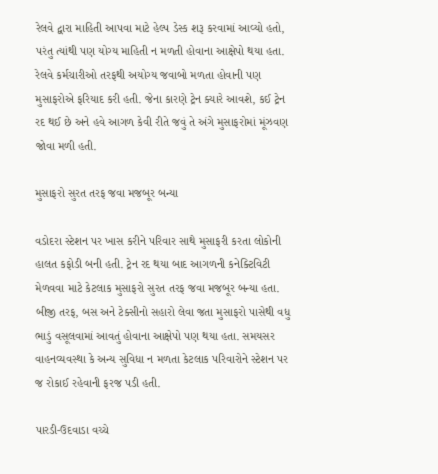રેલવે દ્વારા માહિતી આપવા માટે હેલ્પ ડેસ્ક શરૂ કરવામાં આવ્યો હતો, પરંતુ ત્યાંથી પણ યોગ્ય માહિતી ન મળતી હોવાના આક્ષેપો થયા હતા. રેલવે કર્મચારીઓ તરફથી અયોગ્ય જવાબો મળતા હોવાની પણ મુસાફરોએ ફરિયાદ કરી હતી. જેના કારણે ટ્રેન ક્યારે આવશે, કઈ ટ્રેન રદ થઈ છે અને હવે આગળ કેવી રીતે જવું તે અંગે મુસાફરોમાં મૂંઝવણ જોવા મળી હતી.

મુસાફરો સુરત તરફ જવા મજબૂર બન્યા

વડોદરા સ્ટેશન પર ખાસ કરીને પરિવાર સાથે મુસાફરી કરતા લોકોની હાલત કફોડી બની હતી. ટ્રેન રદ થયા બાદ આગળની કનેક્ટિવિટી મેળવવા માટે કેટલાક મુસાફરો સુરત તરફ જવા મજબૂર બન્યા હતા. બીજી તરફ, બસ અને ટેક્સીનો સહારો લેવા જતા મુસાફરો પાસેથી વધુ ભાડું વસૂલવામાં આવતું હોવાના આક્ષેપો પણ થયા હતા. સમયસર વાહનવ્યવસ્થા કે અન્ય સુવિધા ન મળતા કેટલાક પરિવારોને સ્ટેશન પર જ રોકાઈ રહેવાની ફરજ પડી હતી.

પારડી-ઉદવાડા વચ્ચે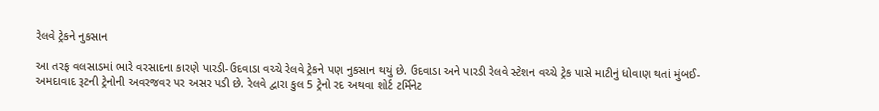રેલવે ટ્રેકને નુકસાન

આ તરફ વલસાડમાં ભારે વરસાદના કારણે પારડી-ઉદવાડા વચ્ચે રેલવે ટ્રેકને પણ નુકસાન થયું છે. ઉદવાડા અને પારડી રેલવે સ્ટેશન વચ્ચે ટ્રેક પાસે માટીનું ધોવાણ થતાં મુંબઈ-અમદાવાદ રૂટની ટ્રેનોની અવરજવર પર અસર પડી છે. રેલવે દ્વારા કુલ 5 ટ્રેનો રદ અથવા શોર્ટ ટર્મિનેટ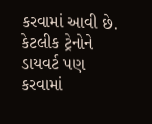કરવામાં આવી છે. કેટલીક ટ્રેનોને ડાયવર્ટ પણ કરવામાં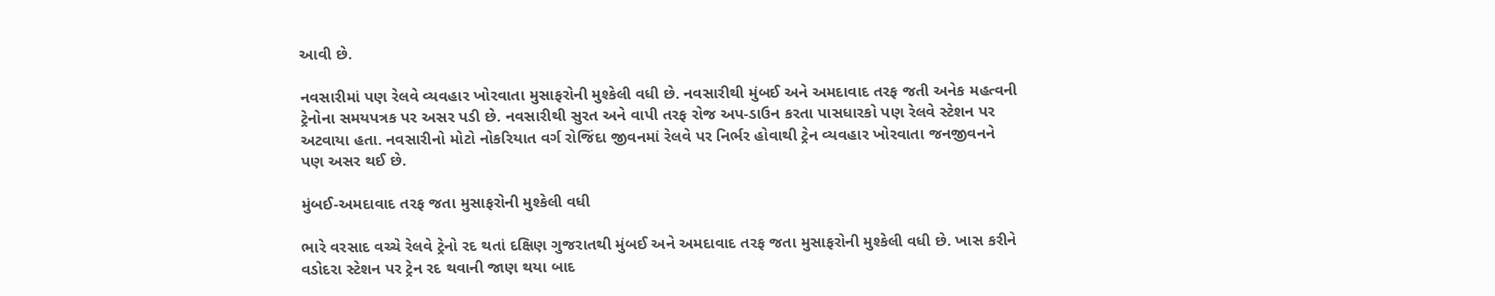આવી છે.

નવસારીમાં પણ રેલવે વ્યવહાર ખોરવાતા મુસાફરોની મુશ્કેલી વધી છે. નવસારીથી મુંબઈ અને અમદાવાદ તરફ જતી અનેક મહત્વની ટ્રેનોના સમયપત્રક પર અસર પડી છે. નવસારીથી સુરત અને વાપી તરફ રોજ અપ-ડાઉન કરતા પાસધારકો પણ રેલવે સ્ટેશન પર અટવાયા હતા. નવસારીનો મોટો નોકરિયાત વર્ગ રોજિંદા જીવનમાં રેલવે પર નિર્ભર હોવાથી ટ્રેન વ્યવહાર ખોરવાતા જનજીવનને પણ અસર થઈ છે.

મુંબઈ-અમદાવાદ તરફ જતા મુસાફરોની મુશ્કેલી વધી

ભારે વરસાદ વચ્ચે રેલવે ટ્રેનો રદ થતાં દક્ષિણ ગુજરાતથી મુંબઈ અને અમદાવાદ તરફ જતા મુસાફરોની મુશ્કેલી વધી છે. ખાસ કરીને વડોદરા સ્ટેશન પર ટ્રેન રદ થવાની જાણ થયા બાદ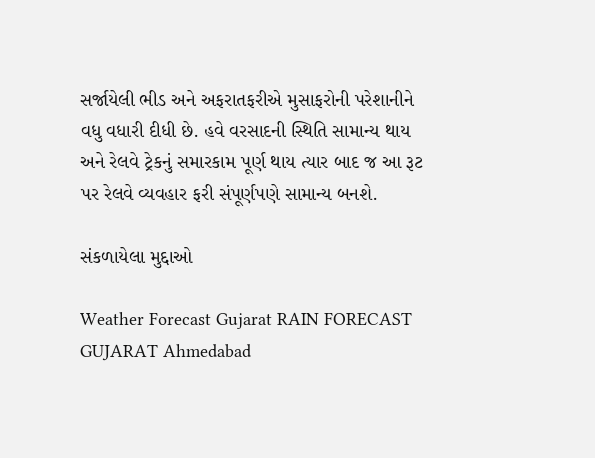સર્જાયેલી ભીડ અને અફરાતફરીએ મુસાફરોની પરેશાનીને વધુ વધારી દીધી છે. હવે વરસાદની સ્થિતિ સામાન્ય થાય અને રેલવે ટ્રેકનું સમારકામ પૂર્ણ થાય ત્યાર બાદ જ આ રૂટ પર રેલવે વ્યવહાર ફરી સંપૂર્ણપણે સામાન્ય બનશે.

સંકળાયેલા મુદ્દાઓ

Weather Forecast Gujarat RAIN FORECAST GUJARAT Ahmedabad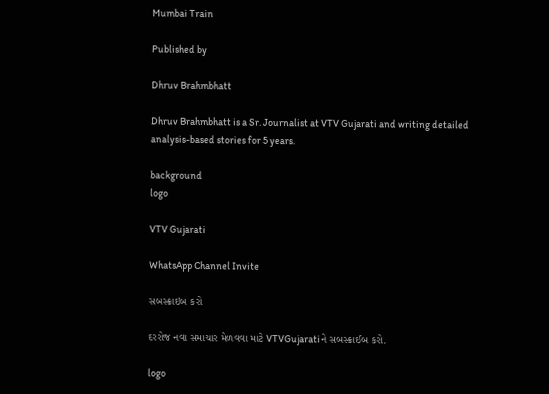Mumbai Train

Published by

Dhruv Brahmbhatt

Dhruv Brahmbhatt is a Sr. Journalist at VTV Gujarati and writing detailed analysis-based stories for 5 years.

background
logo

VTV Gujarati

WhatsApp Channel Invite

સબસ્ક્રાઇબ કરો

દરરોજ નવા સમાચાર મેળવવા માટે VTVGujaratiને સબસ્ક્રાઈબ કરો.

logo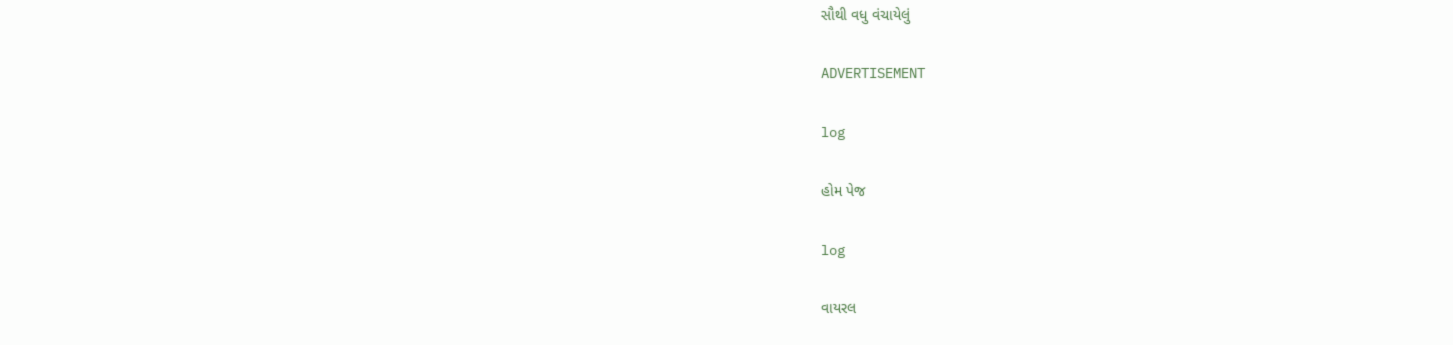સૌથી વધુ વંચાયેલું

ADVERTISEMENT

log

હોમ પેજ

log

વાયરલ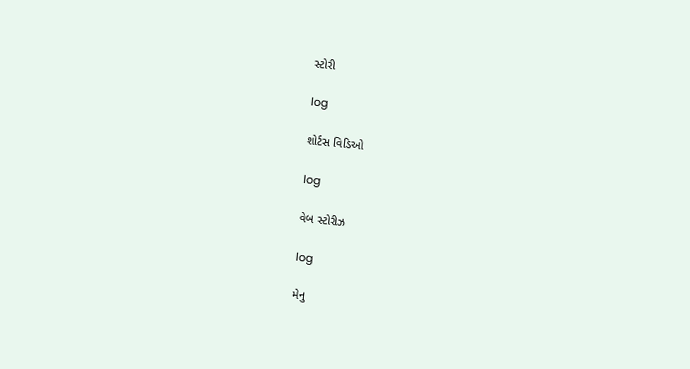સ્ટોરી

log

શોર્ટસ વિડિઓ

log

વેબ સ્ટોરીઝ

log

મેનુ